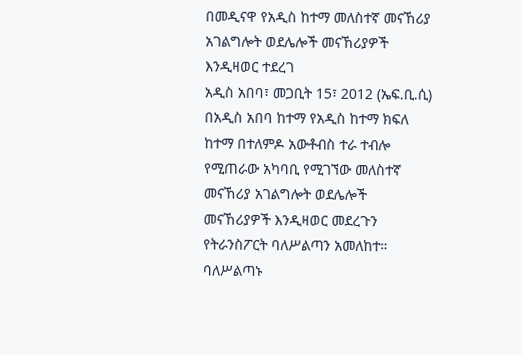በመዲናዋ የአዲስ ከተማ መለስተኛ መናኸሪያ አገልግሎት ወደሌሎች መናኸሪያዎች እንዲዛወር ተደረገ
አዲስ አበባ፣ መጋቢት 15፣ 2012 (ኤፍ.ቢ.ሲ) በአዲስ አበባ ከተማ የአዲስ ከተማ ክፍለ ከተማ በተለምዶ አውቶብስ ተራ ተብሎ የሚጠራው አካባቢ የሚገኘው መለስተኛ መናኸሪያ አገልግሎት ወደሌሎች መናኸሪያዎች እንዲዛወር መደረጉን የትራንስፖርት ባለሥልጣን አመለከተ።
ባለሥልጣኑ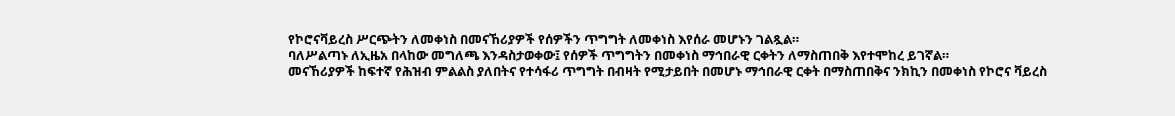የኮሮናቫይረስ ሥርጭትን ለመቀነስ በመናኸሪያዎች የሰዎችን ጥግግት ለመቀነስ እየሰራ መሆኑን ገልጿል።
ባለሥልጣኑ ለኢዜአ በላከው መግለጫ እንዳስታወቀው፤ የሰዎች ጥግግትን በመቀነስ ማኅበራዊ ርቀትን ለማስጠበቅ እየተሞከረ ይገኛል።
መናኸሪያዎች ከፍተኛ የሕዝብ ምልልስ ያለበትና የተሳፋሪ ጥግግት በብዛት የሚታይበት በመሆኑ ማኅበራዊ ርቀት በማስጠበቅና ንክኪን በመቀነስ የኮሮና ቫይረስ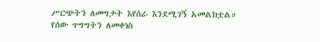ሥርጭትን ለመግታት እየሰራ እንደሚገኝ አመልክቷል።
የሰው ጥግግትን ለመቀነስ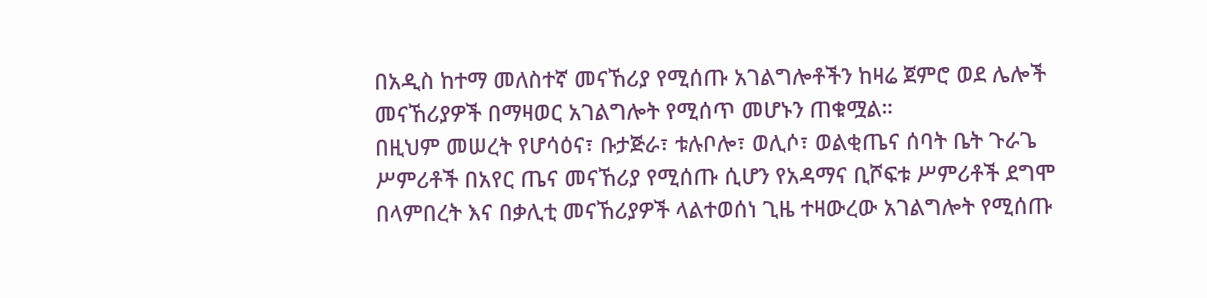በአዲስ ከተማ መለስተኛ መናኸሪያ የሚሰጡ አገልግሎቶችን ከዛሬ ጀምሮ ወደ ሌሎች መናኸሪያዎች በማዛወር አገልግሎት የሚሰጥ መሆኑን ጠቁሟል።
በዚህም መሠረት የሆሳዕና፣ ቡታጅራ፣ ቱሉቦሎ፣ ወሊሶ፣ ወልቂጤና ሰባት ቤት ጉራጌ ሥምሪቶች በአየር ጤና መናኸሪያ የሚሰጡ ሲሆን የአዳማና ቢሾፍቱ ሥምሪቶች ደግሞ በላምበረት እና በቃሊቲ መናኸሪያዎች ላልተወሰነ ጊዜ ተዛውረው አገልግሎት የሚሰጡ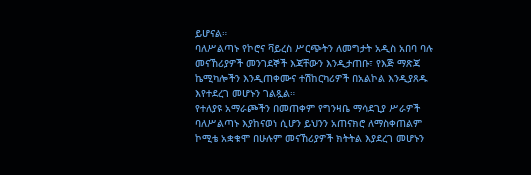ይሆናል።
ባለሥልጣኑ የኮሮና ቫይረስ ሥርጭትን ለመግታት አዲስ አበባ ባሉ መናኸሪያዎች መንገደኞች እጃቸውን እንዲታጠቡ፣ የእጅ ማጽጃ ኬሚካሎችን እንዲጠቀሙና ተሽከርካሪዎች በአልኮል እንዲያጸዱ እየተደረገ መሆኑን ገልጿል።
የተለያዩ አማራጮችን በመጠቀም የግንዛቤ ማሳደጊያ ሥራዎች ባለሥልጣኑ እያከናወነ ሲሆን ይህንን አጠናክሮ ለማስቀጠልም ኮሚቴ አቋቁሞ በሁሉም መናኸሪያዎች ክትትል እያደረገ መሆኑን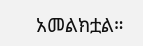አመልክቷል።